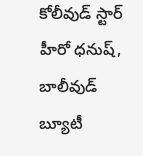కోలీవుడ్ స్టార్ హీరో ధనుష్, బాలీవుడ్ బ్యూటీ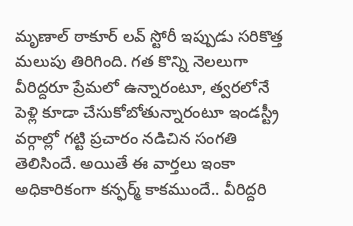మృణాల్ ఠాకూర్ లవ్ స్టోరీ ఇప్పుడు సరికొత్త మలుపు తిరిగింది. గత కొన్ని నెలలుగా వీరిద్దరూ ప్రేమలో ఉన్నారంటూ, త్వరలోనే పెళ్లి కూడా చేసుకోబోతున్నారంటూ ఇండస్ట్రీ వర్గాల్లో గట్టి ప్రచారం నడిచిన సంగతి తెలిసిందే. అయితే ఈ వార్తలు ఇంకా అధికారికంగా కన్ఫర్మ్ కాకముందే.. వీరిద్దరి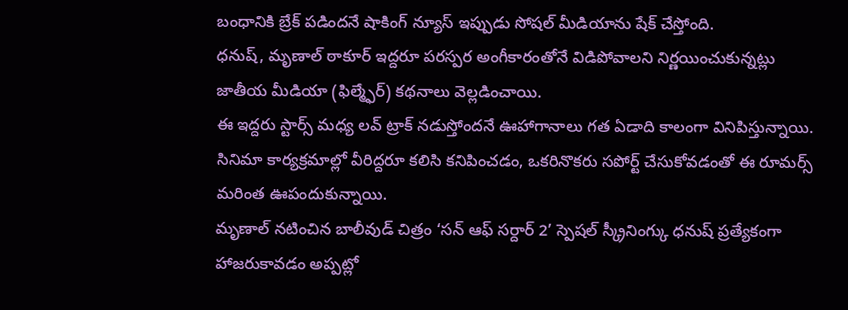బంధానికి బ్రేక్ పడిందనే షాకింగ్ న్యూస్ ఇప్పుడు సోషల్ మీడియాను షేక్ చేస్తోంది.
ధనుష్, మృణాల్ ఠాకూర్ ఇద్దరూ పరస్పర అంగీకారంతోనే విడిపోవాలని నిర్ణయించుకున్నట్లు జాతీయ మీడియా (ఫిల్మ్ఫేర్) కథనాలు వెల్లడించాయి.
ఈ ఇద్దరు స్టార్స్ మధ్య లవ్ ట్రాక్ నడుస్తోందనే ఊహాగానాలు గత ఏడాది కాలంగా వినిపిస్తున్నాయి. సినిమా కార్యక్రమాల్లో వీరిద్దరూ కలిసి కనిపించడం, ఒకరినొకరు సపోర్ట్ చేసుకోవడంతో ఈ రూమర్స్ మరింత ఊపందుకున్నాయి.
మృణాల్ నటించిన బాలీవుడ్ చిత్రం ‘సన్ ఆఫ్ సర్దార్ 2’ స్పెషల్ స్క్రీనింగ్కు ధనుష్ ప్రత్యేకంగా హాజరుకావడం అప్పట్లో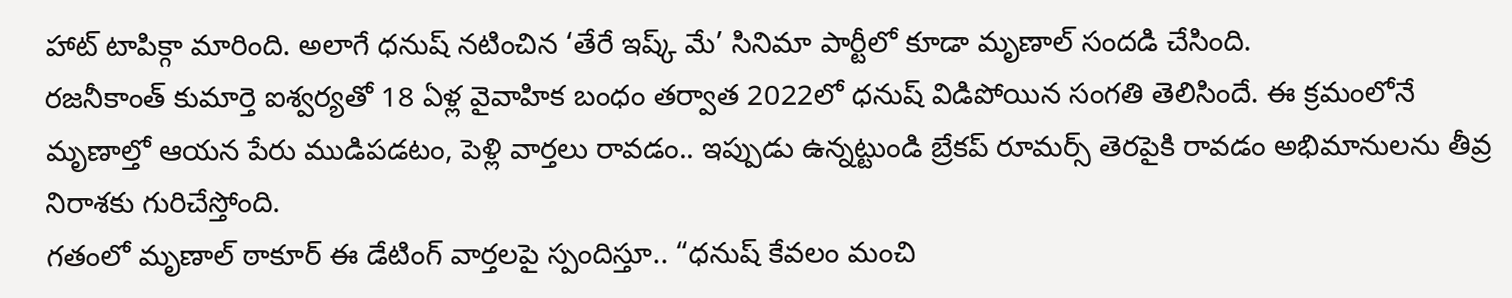హాట్ టాపిక్గా మారింది. అలాగే ధనుష్ నటించిన ‘తేరే ఇష్క్ మే’ సినిమా పార్టీలో కూడా మృణాల్ సందడి చేసింది.
రజనీకాంత్ కుమార్తె ఐశ్వర్యతో 18 ఏళ్ల వైవాహిక బంధం తర్వాత 2022లో ధనుష్ విడిపోయిన సంగతి తెలిసిందే. ఈ క్రమంలోనే మృణాల్తో ఆయన పేరు ముడిపడటం, పెళ్లి వార్తలు రావడం.. ఇప్పుడు ఉన్నట్టుండి బ్రేకప్ రూమర్స్ తెరపైకి రావడం అభిమానులను తీవ్ర నిరాశకు గురిచేస్తోంది.
గతంలో మృణాల్ ఠాకూర్ ఈ డేటింగ్ వార్తలపై స్పందిస్తూ.. “ధనుష్ కేవలం మంచి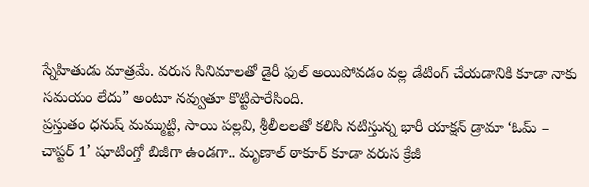స్నేహితుడు మాత్రమే. వరుస సినిమాలతో డైరీ ఫుల్ అయిపోవడం వల్ల డేటింగ్ చేయడానికి కూడా నాకు సమయం లేదు” అంటూ నవ్వుతూ కొట్టిపారేసింది.
ప్రస్తుతం ధనుష్ మమ్ముట్టి, సాయి పల్లవి, శ్రీలీలలతో కలిసి నటిస్తున్న భారీ యాక్షన్ డ్రామా ‘ఓమ్ – చాప్టర్ 1’ షూటింగ్తో బిజీగా ఉండగా.. మృణాల్ ఠాకూర్ కూడా వరుస క్రేజీ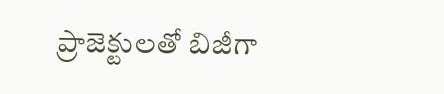ప్రాజెక్టులతో బిజీగా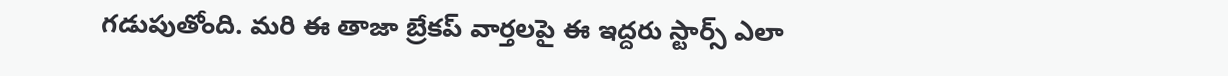గడుపుతోంది. మరి ఈ తాజా బ్రేకప్ వార్తలపై ఈ ఇద్దరు స్టార్స్ ఎలా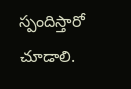స్పందిస్తారో చూడాలి.